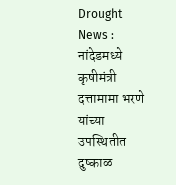Drought News : नांदेडमध्ये कृषीमंत्री दत्तामामा भरणे यांच्या उपस्थितीत दुष्काळ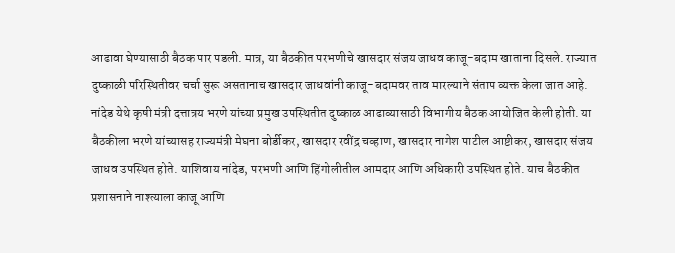आढावा घेण्यासाठी बैठक पार पडली. मात्र, या बैठकीत परभणीचे खासदार संजय जाधव काजू-बदाम खाताना दिसले. राज्यात दुष्काळी परिस्थितीवर चर्चा सुरू असतानाच खासदार जाधवांनी काजू-बदामवर ताव मारल्याने संताप व्यक्त केला जात आहे.
नांदेड येथे कृषी मंत्री दत्तात्रय भरणे यांच्या प्रमुख उपस्थितीत दुष्काळ आढाव्यासाठी विभागीय बैठक आयोजित केली होती. या बैठकीला भरणे यांच्यासह राज्यमंत्री मेघना बोर्डीकर, खासदार रवींद्र चव्हाण, खासदार नागेश पाटील आष्टीकर, खासदार संजय जाधव उपस्थित होते. याशिवाय नांदेड, परभणी आणि हिंगोलीतील आमदार आणि अधिकारी उपस्थित होते. याच बैठकीत प्रशासनाने नाश्त्याला काजू आणि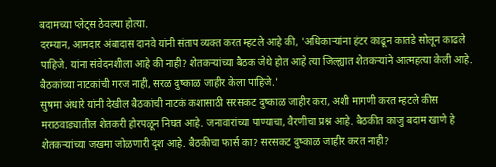बदामच्या प्लेट्स ठेवल्या होत्या.
दरम्यान, आमदार अंबादास दानवे यांनी संताप व्यक्त करत म्हटले आहे की, 'अधिकाऱ्यांना हंटर काढून कातडे सोलून काढले पाहिजे. यांना संवेदनशीला आहे की नाही? शेतकऱ्यांच्या बैठक जेथे होत आहे त्या जिल्ह्यात शेतकऱ्यांने आत्महत्या केली आहे. बैठकांच्या नाटकांची गरज नाही, सरळ दुष्काळ जाहीर केला पाहिजे.'
सुषमा अंधारे यांनी देखील बैठकांची नाटकं कशासाठी सरसकट दुष्काळ जाहीर करा, अशी मागणी करत म्हटले कीस मराठवाड्यातील शेतकरी होरपळून निघत आहे. जनावारांच्या पाण्याचा, वैरणीचा प्रश्न आहे. बैठकीत काजु बदाम खाणे हे शेतकऱ्यांच्या जखमा जोळणारी दृश आहे. बैठकीचा फार्स का? सरसकट दुष्काळ जाहीर करत नाही?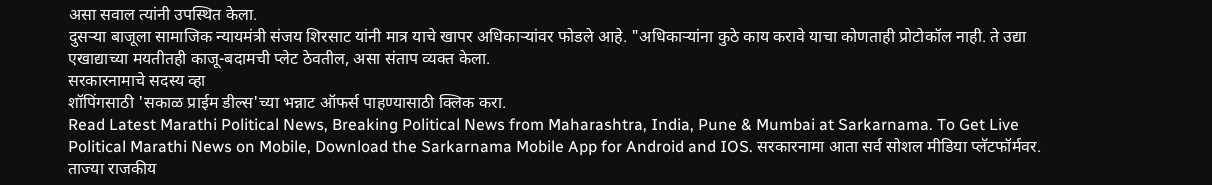असा सवाल त्यांनी उपस्थित केला.
दुसऱ्या बाजूला सामाजिक न्यायमंत्री संजय शिरसाट यांनी मात्र याचे खापर अधिकाऱ्यांवर फोडले आहे. "अधिकाऱ्यांना कुठे काय करावे याचा कोणताही प्रोटोकॉल नाही. ते उद्या एखाद्याच्या मयतीतही काजू-बदामची प्लेट ठेवतील, असा संताप व्यक्त केला.
सरकारनामाचे सदस्य व्हा
शॉपिंगसाठी 'सकाळ प्राईम डील्स'च्या भन्नाट ऑफर्स पाहण्यासाठी क्लिक करा.
Read Latest Marathi Political News, Breaking Political News from Maharashtra, India, Pune & Mumbai at Sarkarnama. To Get Live Political Marathi News on Mobile, Download the Sarkarnama Mobile App for Android and IOS. सरकारनामा आता सर्व सोशल मीडिया प्लॅटफॉर्मवर. ताज्या राजकीय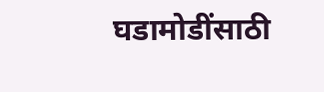घडामोडींसाठी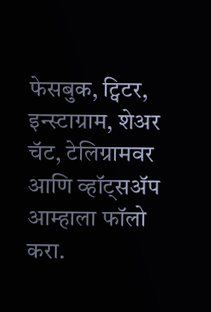फेसबुक, ट्विटर, इन्स्टाग्राम, शेअर चॅट, टेलिग्रामवर आणि व्हॉट्सॲप आम्हाला फॉलो करा.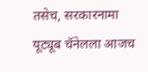तसेच, सरकारनामा यूट्यूब चॅनेलला आजच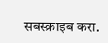सबस्क्राइब करा.